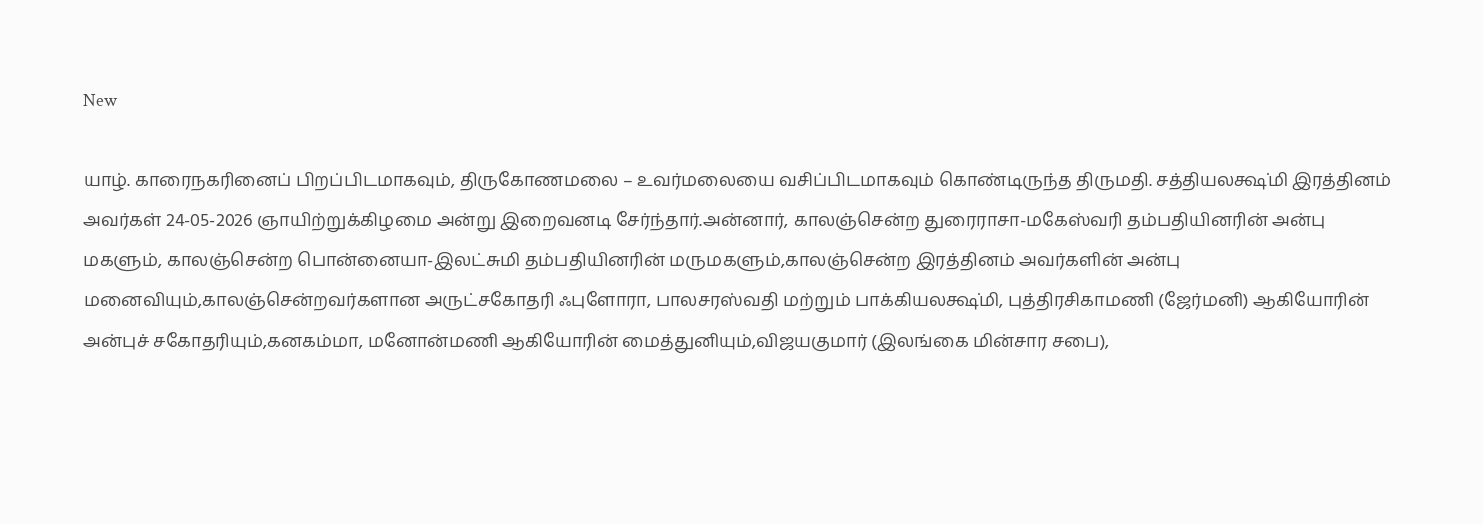New

யாழ். காரைநகரினைப் பிறப்பிடமாகவும், திருகோணமலை – உவர்மலையை வசிப்பிடமாகவும் கொண்டிருந்த திருமதி. சத்தியலக்ஷ்மி இரத்தினம் அவர்கள் 24-05-2026 ஞாயிற்றுக்கிழமை அன்று இறைவனடி சேர்ந்தார்.அன்னார், காலஞ்சென்ற துரைராசா-மகேஸ்வரி தம்பதியினரின் அன்பு மகளும், காலஞ்சென்ற பொன்னையா-இலட்சுமி தம்பதியினரின் மருமகளும்,காலஞ்சென்ற இரத்தினம் அவர்களின் அன்பு மனைவியும்,காலஞ்சென்றவர்களான அருட்சகோதரி ஃபுளோரா, பாலசரஸ்வதி மற்றும் பாக்கியலக்ஷ்மி, புத்திரசிகாமணி (ஜேர்மனி) ஆகியோரின் அன்புச் சகோதரியும்,கனகம்மா, மனோன்மணி ஆகியோரின் மைத்துனியும்,விஜயகுமார் (இலங்கை மின்சார சபை),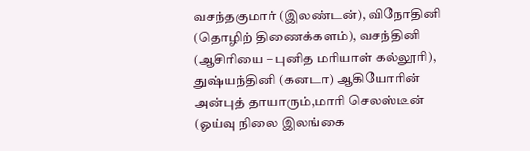வசந்தகுமார் (இலண்டன்), விநோதினி (தொழிற் திணைக்களம்), வசந்தினி (ஆசிரியை – புனித மரியாள் கல்லூரி), துஷ்யந்தினி (கனடா) ஆகியோரின் அன்புத் தாயாரும்,மாரி செலஸ்டீன் (ஓய்வு நிலை இலங்கை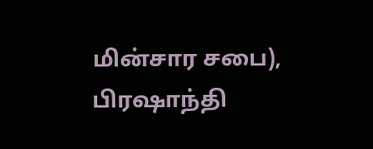மின்சார சபை), பிரஷாந்தி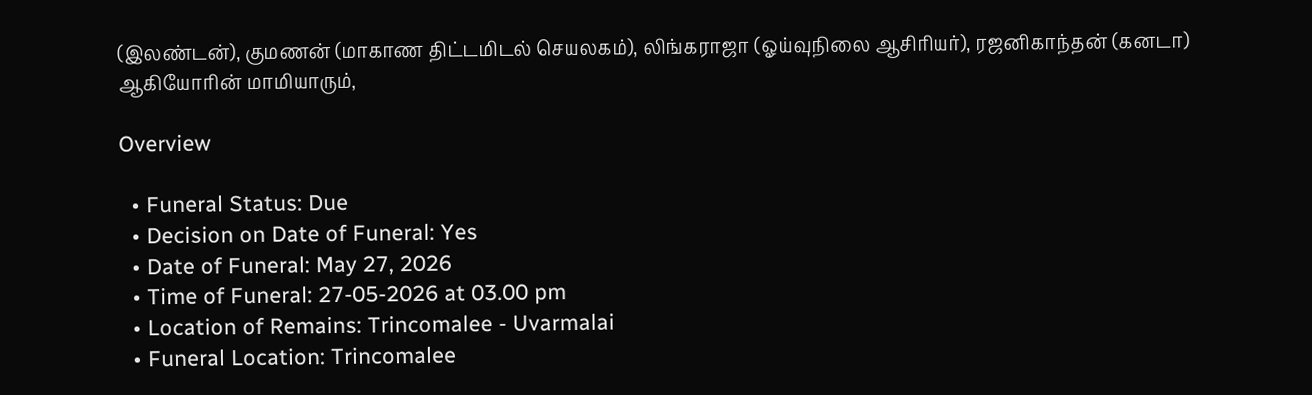(இலண்டன்), குமணன் (மாகாண திட்டமிடல் செயலகம்), லிங்கராஜா (ஓய்வுநிலை ஆசிரியர்), ரஜனிகாந்தன் (கனடா) ஆகியோரின் மாமியாரும்,

Overview

  • Funeral Status: Due
  • Decision on Date of Funeral: Yes
  • Date of Funeral: May 27, 2026
  • Time of Funeral: 27-05-2026 at 03.00 pm
  • Location of Remains: Trincomalee - Uvarmalai
  • Funeral Location: Trincomalee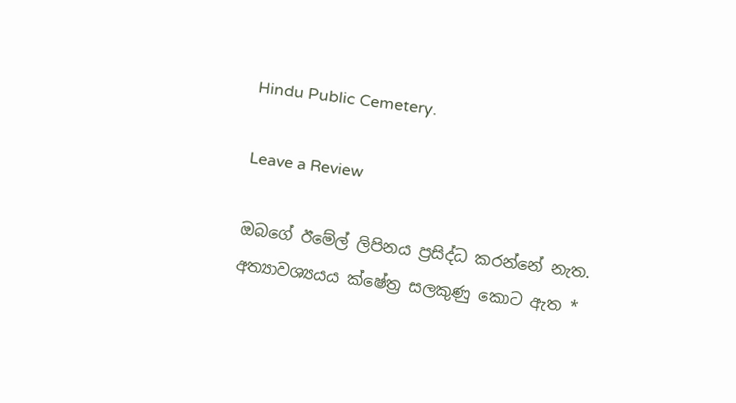Hindu Public Cemetery.

Leave a Review

ඔබගේ ඊමේල් ලිපිනය ප්‍රසිද්ධ කරන්නේ නැත. අත්‍යාවශ්‍යයය ක්ෂේත්‍ර සලකුණු කොට ඇත *